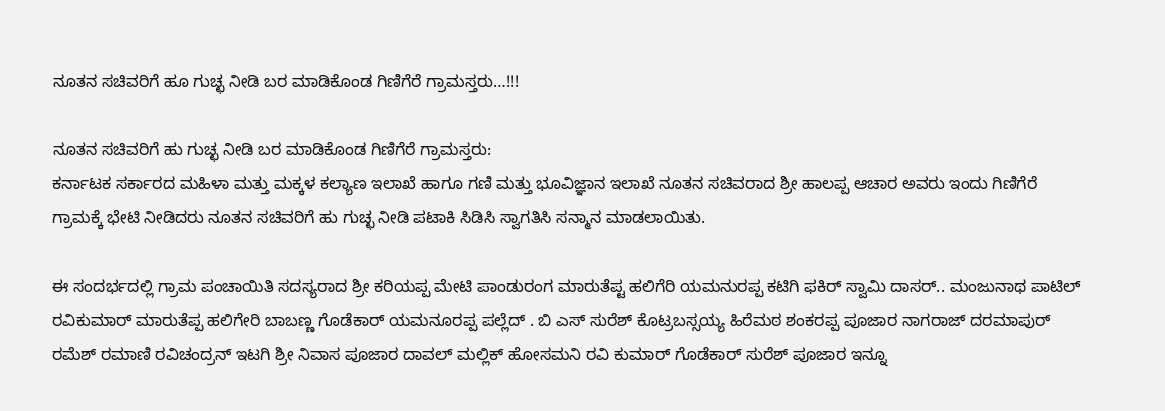ನೂತನ ಸಚಿವರಿಗೆ ಹೂ ಗುಚ್ಛ ನೀಡಿ ಬರ ಮಾಡಿಕೊಂಡ ಗಿಣಿಗೆರೆ ಗ್ರಾಮಸ್ತರು…!!!

ನೂತನ ಸಚಿವರಿಗೆ ಹು ಗುಚ್ಛ ನೀಡಿ ಬರ ಮಾಡಿಕೊಂಡ ಗಿಣಿಗೆರೆ ಗ್ರಾಮಸ್ತರು:
ಕರ್ನಾಟಕ ಸರ್ಕಾರದ ಮಹಿಳಾ ಮತ್ತು ಮಕ್ಕಳ ಕಲ್ಯಾಣ ಇಲಾಖೆ ಹಾಗೂ ಗಣಿ ಮತ್ತು ಭೂವಿಜ್ಞಾನ ಇಲಾಖೆ ನೂತನ ಸಚಿವರಾದ ಶ್ರೀ ಹಾಲಪ್ಪ ಆಚಾರ ಅವರು ಇಂದು ಗಿಣಿಗೆರೆ ಗ್ರಾಮಕ್ಕೆ ಭೇಟಿ ನೀಡಿದರು ನೂತನ ಸಚಿವರಿಗೆ ಹು ಗುಚ್ಛ ನೀಡಿ ಪಟಾಕಿ ಸಿಡಿಸಿ ಸ್ವಾಗತಿಸಿ ಸನ್ಮಾನ ಮಾಡಲಾಯಿತು.

ಈ ಸಂದರ್ಭದಲ್ಲಿ ಗ್ರಾಮ ಪಂಚಾಯಿತಿ ಸದಸ್ಯರಾದ ಶ್ರೀ ಕರಿಯಪ್ಪ ಮೇಟಿ ಪಾಂಡುರಂಗ ಮಾರುತೆಪ್ಟ ಹಲಿಗೆರಿ ಯಮನುರಪ್ಪ ಕಟಿಗಿ ಫಕಿರ್ ಸ್ವಾಮಿ ದಾಸರ್.. ಮಂಜುನಾಥ ಪಾಟಿಲ್ ರವಿಕುಮಾರ್ ಮಾರುತೆಪ್ಪ ಹಲಿಗೇರಿ ಬಾಬಣ್ಣ ಗೊಡೆಕಾರ್ ಯಮನೂರಪ್ಪ ಪಲ್ಲೆದ್ . ಬಿ ಎಸ್ ಸುರೆಶ್ ಕೊಟ್ರಬಸ್ಸಯ್ಯ ಹಿರೆಮಠ ಶಂಕರಪ್ಪ ಪೂಜಾರ ನಾಗರಾಜ್ ದರಮಾಪುರ್ ರಮೆಶ್ ರಮಾಣಿ ರವಿಚಂದ್ರನ್ ಇಟಗಿ ಶ್ರೀ ನಿವಾಸ ಪೂಜಾರ ದಾವಲ್ ಮಲ್ಲಿಕ್ ಹೋಸಮನಿ ರವಿ ಕುಮಾರ್ ಗೊಡೆಕಾರ್ ಸುರೆಶ್ ಪೂಜಾರ ಇನ್ನೂ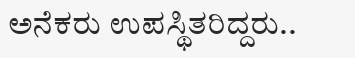ಅನೆಕರು ಉಪಸ್ಥಿತರಿದ್ದರು..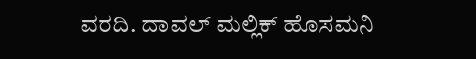ವರದಿ. ದಾವಲ್ ಮಲ್ಲಿಕ್ ಹೊಸಮನಿ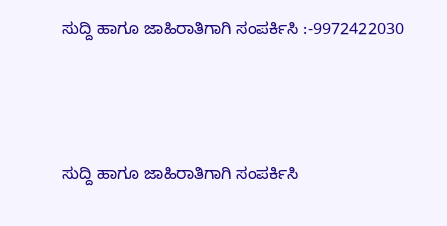ಸುದ್ದಿ ಹಾಗೂ ಜಾಹಿರಾತಿಗಾಗಿ ಸಂಪರ್ಕಿಸಿ :-9972422030



ಸುದ್ದಿ ಹಾಗೂ ಜಾಹಿರಾತಿಗಾಗಿ ಸಂಪರ್ಕಿಸಿ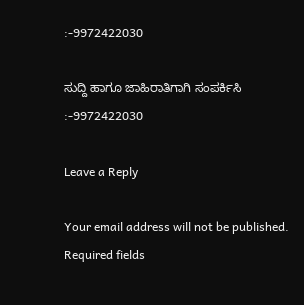:-9972422030

ಸುದ್ದಿ ಹಾಗೂ ಜಾಹಿರಾತಿಗಾಗಿ ಸಂಪರ್ಕಿಸಿ :-9972422030

Leave a Reply

Your email address will not be published. Required fields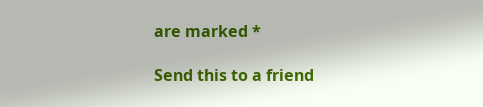are marked *

Send this to a friend